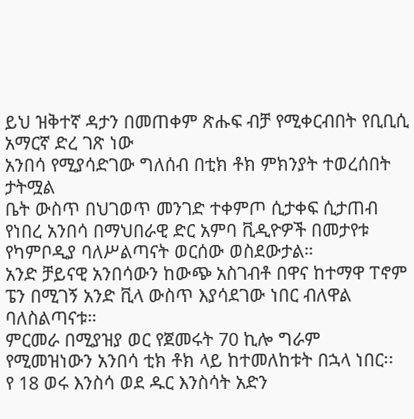ይህ ዝቅተኛ ዳታን በመጠቀም ጽሑፍ ብቻ የሚቀርብበት የቢቢሲ አማርኛ ድረ ገጽ ነው
አንበሳ የሚያሳድገው ግለሰብ በቲክ ቶክ ምክንያት ተወረሰበት
ታትሟል
ቤት ውስጥ በህገወጥ መንገድ ተቀምጦ ሲታቀፍ ሲታጠብ የነበረ አንበሳ በማህበራዊ ድር አምባ ቪዲዮዎች በመታየቱ የካምቦዲያ ባለሥልጣናት ወርሰው ወስደውታል።
አንድ ቻይናዊ አንበሳውን ከውጭ አስገብቶ በዋና ከተማዋ ፐኖም ፔን በሚገኝ አንድ ቪላ ውስጥ እያሳደገው ነበር ብለዋል ባለስልጣናቱ።
ምርመራ በሚያዝያ ወር የጀመሩት 70 ኪሎ ግራም የሚመዝነውን አንበሳ ቲክ ቶክ ላይ ከተመለከቱት በኋላ ነበር፡፡
የ 18 ወሩ እንስሳ ወደ ዱር እንስሳት አድን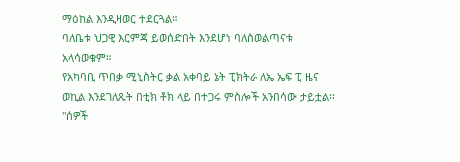ማዕከል እንዲዛወር ተደርጓል።
ባለቤቱ ህጋዊ እርምጃ ይወሰድበት እንደሆነ ባለስወልጣናቱ አላሳወቁም።
የአካባቢ ጥበቃ ሚኒስትር ቃል አቀባይ ኔት ፒክትራ ለኤ ኤፍ ፒ ዜና ወኪል እንደገለጹት በቲክ ቶክ ላይ በተጋሩ ምስሎች አንበሳው ታይቷል፡፡
"ሰዎች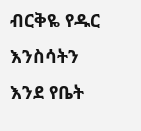ብርቅዬ የዱር እንስሳትን እንደ የቤት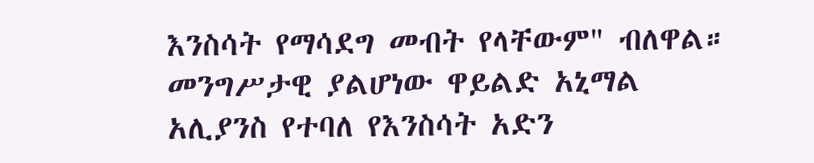እንስሳት የማሳደግ መብት የላቸውም" ብለዋል።
መንግሥታዊ ያልሆነው ዋይልድ አኒማል አሊያንስ የተባለ የእንስሳት አድን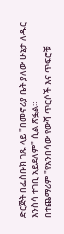ድርጅት በፌስቡክ ገጹ ላይ "በመኖሪያ ቤት ያለው ሁኔታ ለዱር እንስሳ ተገቢ አይደለም" ሲል ጽፏል።
በተጨማሪም "የአንበሳው የውሻ ጥርሶች እና ጥፍሮቹ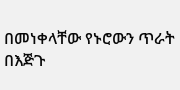በመነቀላቸው የኑሮውን ጥራት በእጅጉ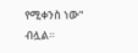የሚቀንስ ነው" ብሏል።